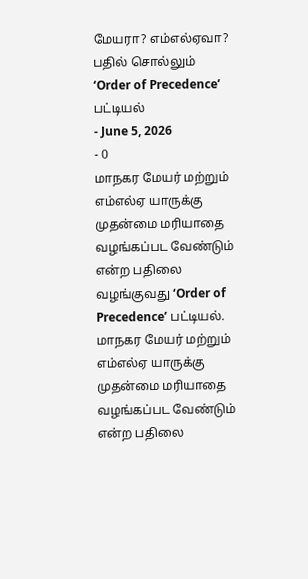மேயரா? எம்எல்ஏவா? பதில் சொல்லும் ‘Order of Precedence’ பட்டியல்
- June 5, 2026
- 0
மாநகர மேயர் மற்றும் எம்எல்ஏ யாருக்கு முதன்மை மரியாதை வழங்கப்பட வேண்டும் என்ற பதிலை வழங்குவது ‘Order of Precedence’ பட்டியல்.
மாநகர மேயர் மற்றும் எம்எல்ஏ யாருக்கு முதன்மை மரியாதை வழங்கப்பட வேண்டும் என்ற பதிலை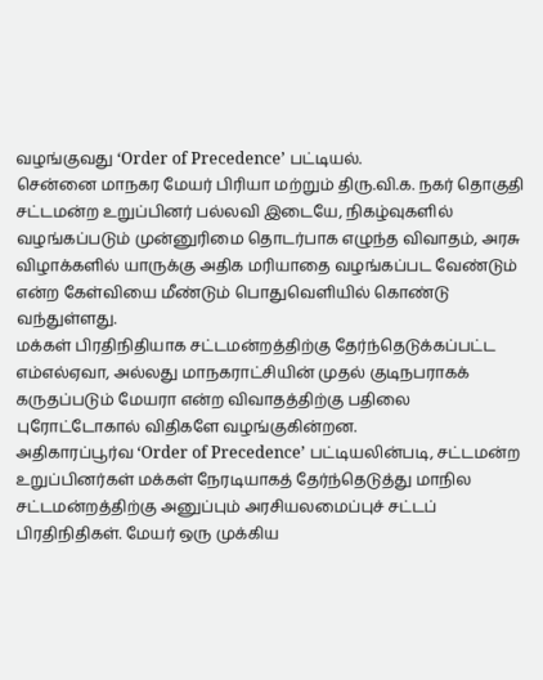வழங்குவது ‘Order of Precedence’ பட்டியல்.
சென்னை மாநகர மேயர் பிரியா மற்றும் திரு.வி.க. நகர் தொகுதி சட்டமன்ற உறுப்பினர் பல்லவி இடையே, நிகழ்வுகளில் வழங்கப்படும் முன்னுரிமை தொடர்பாக எழுந்த விவாதம், அரசு விழாக்களில் யாருக்கு அதிக மரியாதை வழங்கப்பட வேண்டும் என்ற கேள்வியை மீண்டும் பொதுவெளியில் கொண்டு வந்துள்ளது.
மக்கள் பிரதிநிதியாக சட்டமன்றத்திற்கு தேர்ந்தெடுக்கப்பட்ட எம்எல்ஏவா, அல்லது மாநகராட்சியின் முதல் குடிநபராகக் கருதப்படும் மேயரா என்ற விவாதத்திற்கு பதிலை புரோட்டோகால் விதிகளே வழங்குகின்றன.
அதிகாரப்பூர்வ ‘Order of Precedence’ பட்டியலின்படி, சட்டமன்ற உறுப்பினர்கள் மக்கள் நேரடியாகத் தேர்ந்தெடுத்து மாநில சட்டமன்றத்திற்கு அனுப்பும் அரசியலமைப்புச் சட்டப் பிரதிநிதிகள். மேயர் ஒரு முக்கிய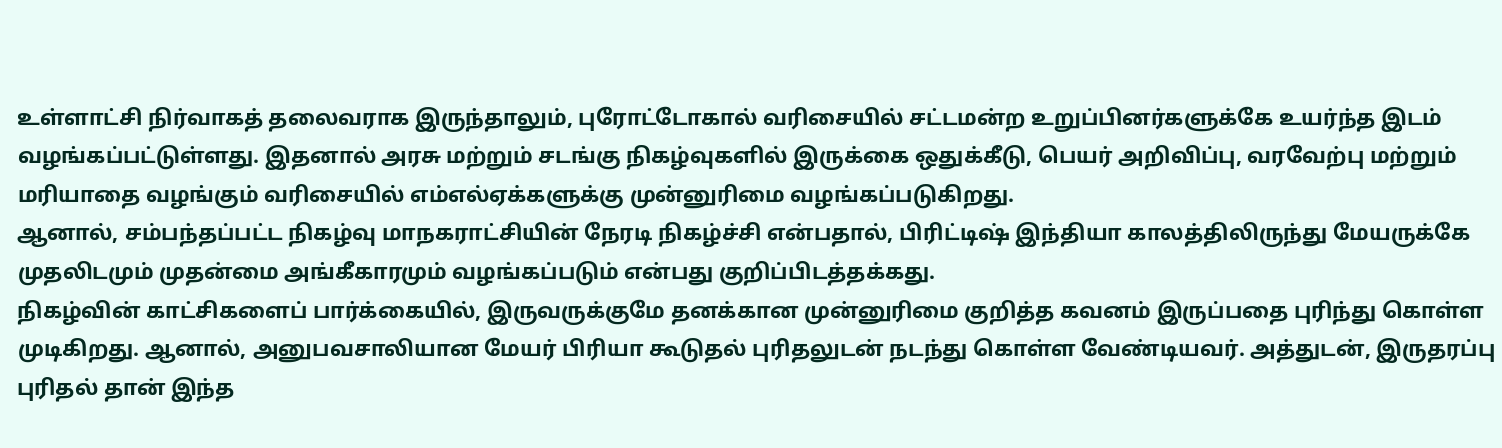உள்ளாட்சி நிர்வாகத் தலைவராக இருந்தாலும், புரோட்டோகால் வரிசையில் சட்டமன்ற உறுப்பினர்களுக்கே உயர்ந்த இடம் வழங்கப்பட்டுள்ளது. இதனால் அரசு மற்றும் சடங்கு நிகழ்வுகளில் இருக்கை ஒதுக்கீடு, பெயர் அறிவிப்பு, வரவேற்பு மற்றும் மரியாதை வழங்கும் வரிசையில் எம்எல்ஏக்களுக்கு முன்னுரிமை வழங்கப்படுகிறது.
ஆனால், சம்பந்தப்பட்ட நிகழ்வு மாநகராட்சியின் நேரடி நிகழ்ச்சி என்பதால், பிரிட்டிஷ் இந்தியா காலத்திலிருந்து மேயருக்கே முதலிடமும் முதன்மை அங்கீகாரமும் வழங்கப்படும் என்பது குறிப்பிடத்தக்கது.
நிகழ்வின் காட்சிகளைப் பார்க்கையில், இருவருக்குமே தனக்கான முன்னுரிமை குறித்த கவனம் இருப்பதை புரிந்து கொள்ள முடிகிறது. ஆனால், அனுபவசாலியான மேயர் பிரியா கூடுதல் புரிதலுடன் நடந்து கொள்ள வேண்டியவர். அத்துடன், இருதரப்பு புரிதல் தான் இந்த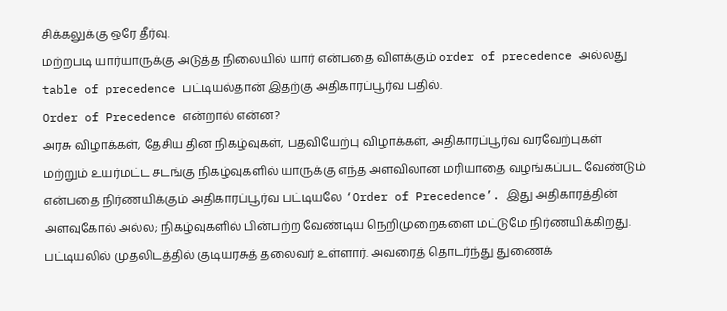சிக்கலுக்கு ஒரே தீர்வு.
மற்றபடி யார்யாருக்கு அடுத்த நிலையில் யார் என்பதை விளக்கும் order of precedence அல்லது table of precedence பட்டியல்தான் இதற்கு அதிகாரப்பூர்வ பதில்.
Order of Precedence என்றால் என்ன?
அரசு விழாக்கள், தேசிய தின நிகழ்வுகள், பதவியேற்பு விழாக்கள், அதிகாரப்பூர்வ வரவேற்புகள் மற்றும் உயர்மட்ட சடங்கு நிகழ்வுகளில் யாருக்கு எந்த அளவிலான மரியாதை வழங்கப்பட வேண்டும் என்பதை நிர்ணயிக்கும் அதிகாரப்பூர்வ பட்டியலே ‘Order of Precedence’. இது அதிகாரத்தின் அளவுகோல் அல்ல; நிகழ்வுகளில் பின்பற்ற வேண்டிய நெறிமுறைகளை மட்டுமே நிர்ணயிக்கிறது.
பட்டியலில் முதலிடத்தில் குடியரசுத் தலைவர் உள்ளார். அவரைத் தொடர்ந்து துணைக்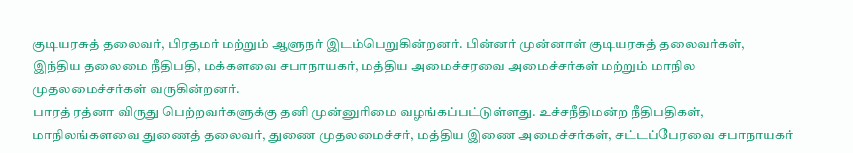குடியரசுத் தலைவர், பிரதமர் மற்றும் ஆளுநர் இடம்பெறுகின்றனர். பின்னர் முன்னாள் குடியரசுத் தலைவர்கள், இந்திய தலைமை நீதிபதி, மக்களவை சபாநாயகர், மத்திய அமைச்சரவை அமைச்சர்கள் மற்றும் மாநில முதலமைச்சர்கள் வருகின்றனர்.
பாரத் ரத்னா விருது பெற்றவர்களுக்கு தனி முன்னுரிமை வழங்கப்பட்டுள்ளது. உச்சநீதிமன்ற நீதிபதிகள், மாநிலங்களவை துணைத் தலைவர், துணை முதலமைச்சர், மத்திய இணை அமைச்சர்கள், சட்டப்பேரவை சபாநாயகர்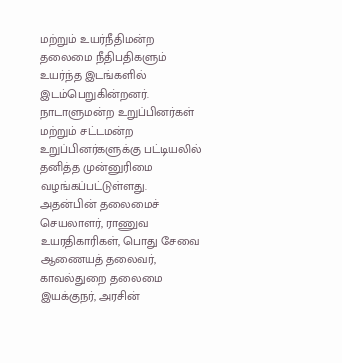மற்றும் உயர்நீதிமன்ற தலைமை நீதிபதிகளும் உயர்ந்த இடங்களில் இடம்பெறுகின்றனர்.
நாடாளுமன்ற உறுப்பினர்கள் மற்றும் சட்டமன்ற உறுப்பினர்களுக்கு பட்டியலில் தனித்த முன்னுரிமை வழங்கப்பட்டுள்ளது. அதன்பின் தலைமைச் செயலாளர், ராணுவ உயரதிகாரிகள், பொது சேவை ஆணையத் தலைவர், காவல்துறை தலைமை இயக்குநர், அரசின்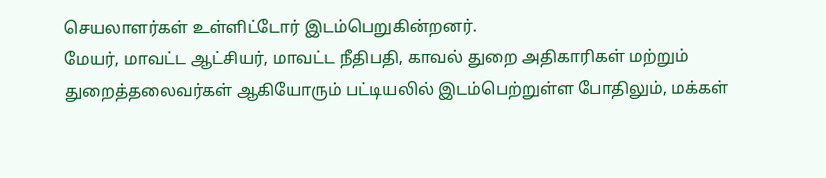செயலாளர்கள் உள்ளிட்டோர் இடம்பெறுகின்றனர்.
மேயர், மாவட்ட ஆட்சியர், மாவட்ட நீதிபதி, காவல் துறை அதிகாரிகள் மற்றும் துறைத்தலைவர்கள் ஆகியோரும் பட்டியலில் இடம்பெற்றுள்ள போதிலும், மக்கள்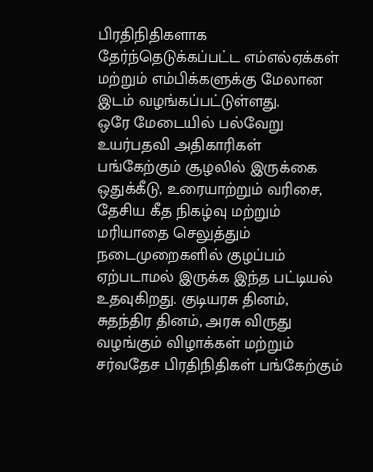பிரதிநிதிகளாக தேர்ந்தெடுக்கப்பட்ட எம்எல்ஏக்கள் மற்றும் எம்பிக்களுக்கு மேலான இடம் வழங்கப்பட்டுள்ளது.
ஒரே மேடையில் பல்வேறு உயர்பதவி அதிகாரிகள் பங்கேற்கும் சூழலில் இருக்கை ஒதுக்கீடு, உரையாற்றும் வரிசை, தேசிய கீத நிகழ்வு மற்றும் மரியாதை செலுத்தும் நடைமுறைகளில் குழப்பம் ஏற்படாமல் இருக்க இந்த பட்டியல் உதவுகிறது. குடியரசு தினம், சுதந்திர தினம், அரசு விருது வழங்கும் விழாக்கள் மற்றும் சர்வதேச பிரதிநிதிகள் பங்கேற்கும்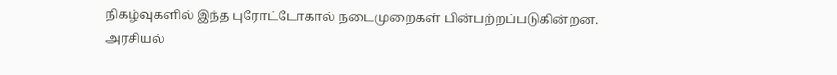நிகழ்வுகளில் இந்த புரோட்டோகால் நடைமுறைகள் பின்பற்றப்படுகின்றன.
அரசியல்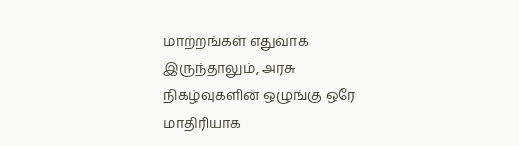மாற்றங்கள் எதுவாக இருந்தாலும், அரசு நிகழ்வுகளின் ஒழுங்கு ஒரே மாதிரியாக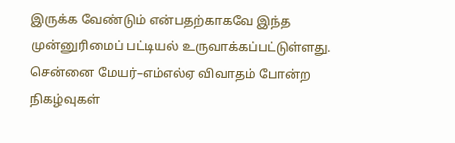இருக்க வேண்டும் என்பதற்காகவே இந்த முன்னுரிமைப் பட்டியல் உருவாக்கப்பட்டுள்ளது. சென்னை மேயர்–எம்எல்ஏ விவாதம் போன்ற நிகழ்வுகள்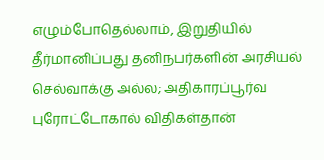எழும்போதெல்லாம், இறுதியில் தீர்மானிப்பது தனிநபர்களின் அரசியல் செல்வாக்கு அல்ல; அதிகாரப்பூர்வ புரோட்டோகால் விதிகள்தான்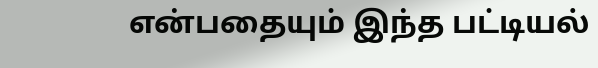என்பதையும் இந்த பட்டியல்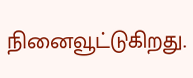நினைவூட்டுகிறது.